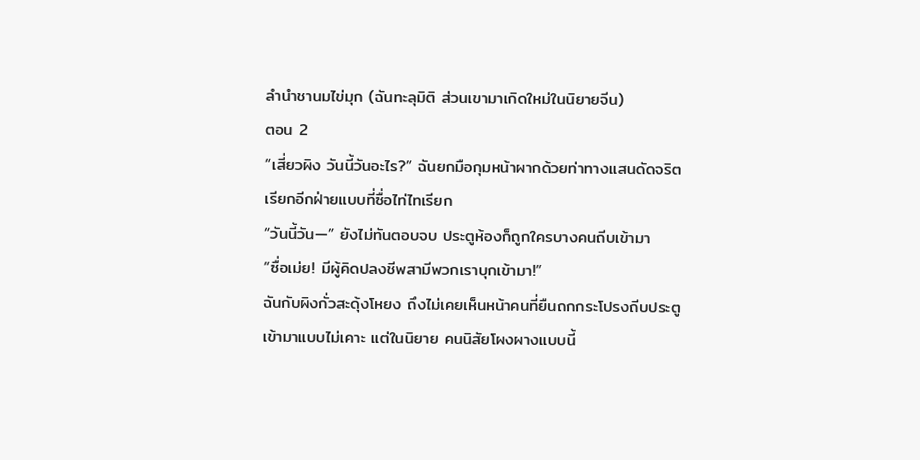ลำนำชานมไข่มุก (ฉันทะลุมิติ ส่วนเขามาเกิดใหม่ในนิยายจีน)
ตอน 2
“เสี่ยวผิง วันนี้วันอะไร?” ฉันยกมือกุมหน้าผากด้วยท่าทางแสนดัดจริต เรียกอีกฝ่ายแบบที่ซื่อไท่ไทเรียก
“วันนี้วัน—” ยังไม่ทันตอบจบ ประตูห้องก็ถูกใครบางคนถีบเข้ามา
“ซื่อเม่ย! มีผู้คิดปลงชีพสามีพวกเราบุกเข้ามา!”
ฉันกับผิงกั่วสะดุ้งโหยง ถึงไม่เคยเห็นหน้าคนที่ยืนถกกระโปรงถีบประตูเข้ามาแบบไม่เคาะ แต่ในนิยาย คนนิสัยโผงผางแบบนี้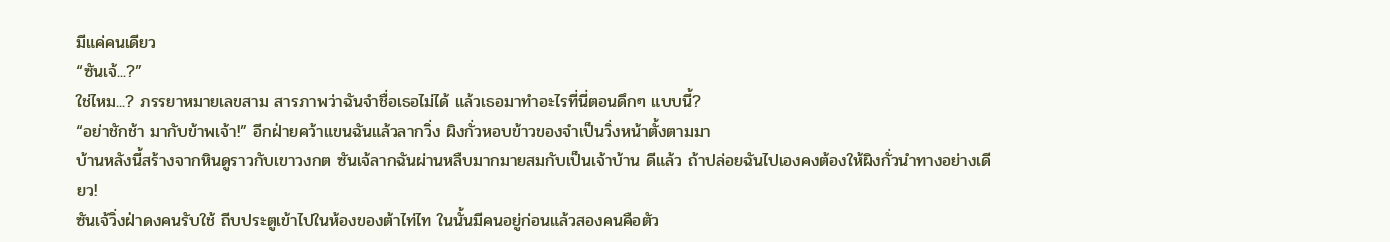มีแค่คนเดียว
“ซันเจ้...?”
ใช่ไหม...? ภรรยาหมายเลขสาม สารภาพว่าฉันจำชื่อเธอไม่ได้ แล้วเธอมาทำอะไรที่นี่ตอนดึกๆ แบบนี้?
“อย่าชักช้า มากับข้าพเจ้า!” อีกฝ่ายคว้าแขนฉันแล้วลากวิ่ง ผิงกั่วหอบข้าวของจำเป็นวิ่งหน้าตั้งตามมา
บ้านหลังนี้สร้างจากหินดูราวกับเขาวงกต ซันเจ้ลากฉันผ่านหลืบมากมายสมกับเป็นเจ้าบ้าน ดีแล้ว ถ้าปล่อยฉันไปเองคงต้องให้ผิงกั่วนำทางอย่างเดียว!
ซันเจ้วิ่งฝ่าดงคนรับใช้ ถีบประตูเข้าไปในห้องของต้าไท่ไท ในนั้นมีคนอยู่ก่อนแล้วสองคนคือตัว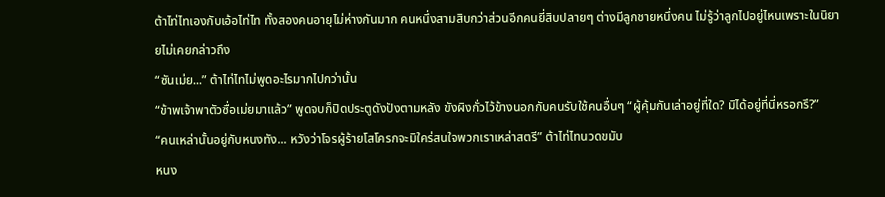ต้าไท่ไทเองกับเอ้อไท่ไท ทั้งสองคนอายุไม่ห่างกันมาก คนหนึ่งสามสิบกว่าส่วนอีกคนยี่สิบปลายๆ ต่างมีลูกชายหนึ่งคน ไม่รู้ว่าลูกไปอยู่ไหนเพราะในนิยายไม่เคยกล่าวถึง
“ซันเม่ย...” ต้าไท่ไทไม่พูดอะไรมากไปกว่านั้น
“ข้าพเจ้าพาตัวซื่อเม่ยมาแล้ว” พูดจบก็ปิดประตูดังปังตามหลัง ขังผิงกั่วไว้ข้างนอกกับคนรับใช้คนอื่นๆ “ผู้คุ้มกันเล่าอยู่ที่ใด? มิได้อยู่ที่นี่หรอกรึ?”
“คนเหล่านั้นอยู่กับหนงทัง... หวังว่าโจรผู้ร้ายโสโครกจะมิใคร่สนใจพวกเราเหล่าสตรี” ต้าไท่ไทนวดขมับ
หนง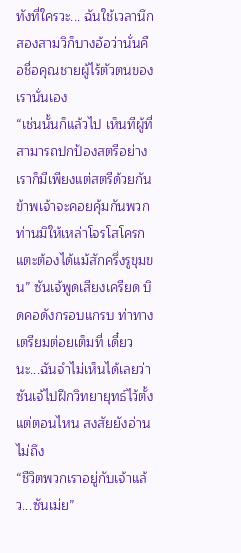ทังที่ใครวะ... ฉันใช้เวลานึกสองสามวิก็บางอ้อว่านั่นคือชื่อคุณชายผู้ไร้ตัวตนของเรานั่นเอง
“เช่นนั้นก็แล้วไป เห็นทีผู้ที่สามารถปกป้องสตรีอย่างเราก็มีเพียงแต่สตรีด้วยกัน ข้าพเจ้าจะคอยคุ้มกันพวกท่านมิให้เหล่าโจรโสโครกแตะต้องได้แม้สักครึ่งรูขุมขน” ซันเจ้พูดเสียงเครียด บิดคอดังกรอบแกรบ ท่าทางเตรียมต่อยเต็มที่ เดี๋ยวนะ...ฉันจำไม่เห็นได้เลยว่าซันเจ้ไปฝึกวิทยายุทธ์ไว้ตั้งแต่ตอนไหน สงสัยยังอ่านไม่ถึง
“ชีวิตพวกเราอยู่กับเจ้าแล้ว...ซันเม่ย”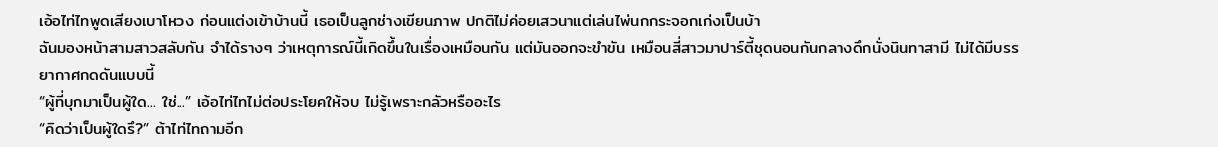เอ้อไท่ไทพูดเสียงเบาโหวง ก่อนแต่งเข้าบ้านนี้ เธอเป็นลูกช่างเขียนภาพ ปกติไม่ค่อยเสวนาแต่เล่นไพ่นกกระจอกเก่งเป็นบ้า
ฉันมองหน้าสามสาวสลับกัน จำได้รางๆ ว่าเหตุการณ์นี้เกิดขึ้นในเรื่องเหมือนกัน แต่มันออกจะขำขัน เหมือนสี่สาวมาปาร์ตี้ชุดนอนกันกลางดึกนั่งนินทาสามี ไม่ได้มีบรรยากาศกดดันแบบนี้
“ผู้ที่บุกมาเป็นผู้ใด... ใช่...” เอ้อไท่ไทไม่ต่อประโยคให้จบ ไม่รู้เพราะกลัวหรืออะไร
“คิดว่าเป็นผู้ใดรึ?” ต้าไท่ไทถามอีก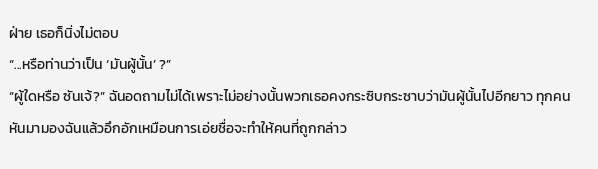ฝ่าย เธอก็นิ่งไม่ตอบ
“...หรือท่านว่าเป็น ‘มันผู้นั้น’ ?”
“ผู้ใดหรือ ซันเจ้?” ฉันอดถามไม่ได้เพราะไม่อย่างนั้นพวกเธอคงกระซิบกระซาบว่ามันผู้นั้นไปอีกยาว ทุกคนหันมามองฉันแล้วอึกอักเหมือนการเอ่ยชื่อจะทำให้คนที่ถูกกล่าว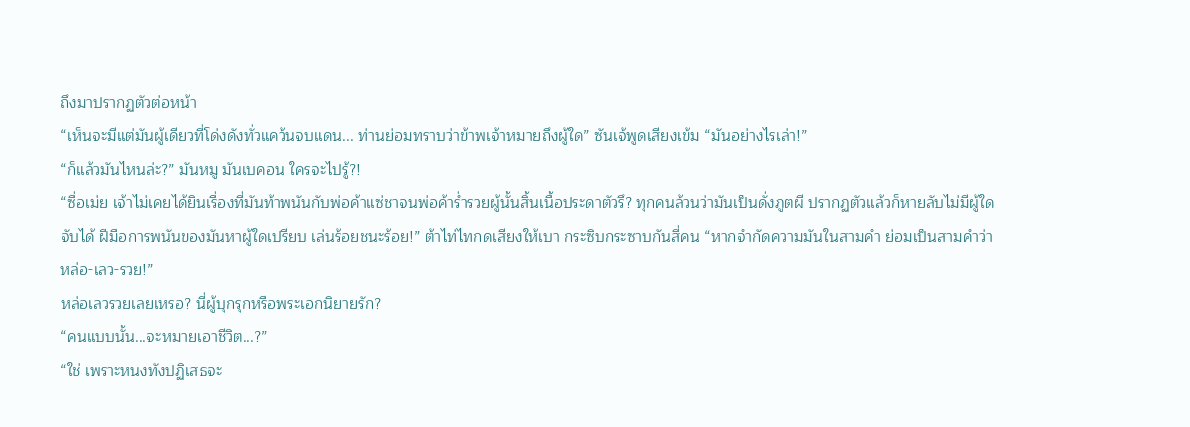ถึงมาปรากฏตัวต่อหน้า
“เห็นจะมีแต่มันผู้เดียวที่โด่งดังทั่วแคว้นจบแดน... ท่านย่อมทราบว่าข้าพเจ้าหมายถึงผู้ใด” ซันเจ้พูดเสียงเข้ม “มันอย่างไรเล่า!”
“ก็แล้วมันไหนล่ะ?” มันหมู มันเบคอน ใครจะไปรู้?!
“ซื่อเม่ย เจ้าไม่เคยได้ยินเรื่องที่มันท้าพนันกับพ่อค้าแซ่ชาจนพ่อค้าร่ำรวยผู้นั้นสิ้นเนื้อประดาตัวรึ? ทุกคนล้วนว่ามันเป็นดั่งภูตผี ปรากฏตัวแล้วก็หายลับไม่มีผู้ใดจับได้ ฝีมือการพนันของมันหาผู้ใดเปรียบ เล่นร้อยชนะร้อย!” ต้าไท่ไทกดเสียงให้เบา กระซิบกระซาบกันสี่คน “หากจำกัดความมันในสามคำ ย่อมเป็นสามคำว่า หล่อ-เลว-รวย!”
หล่อเลวรวยเลยเหรอ? นี่ผู้บุกรุกหรือพระเอกนิยายรัก?
“คนแบบนั้น...จะหมายเอาชีวิต...?”
“ใช่ เพราะหนงทังปฏิเสธจะ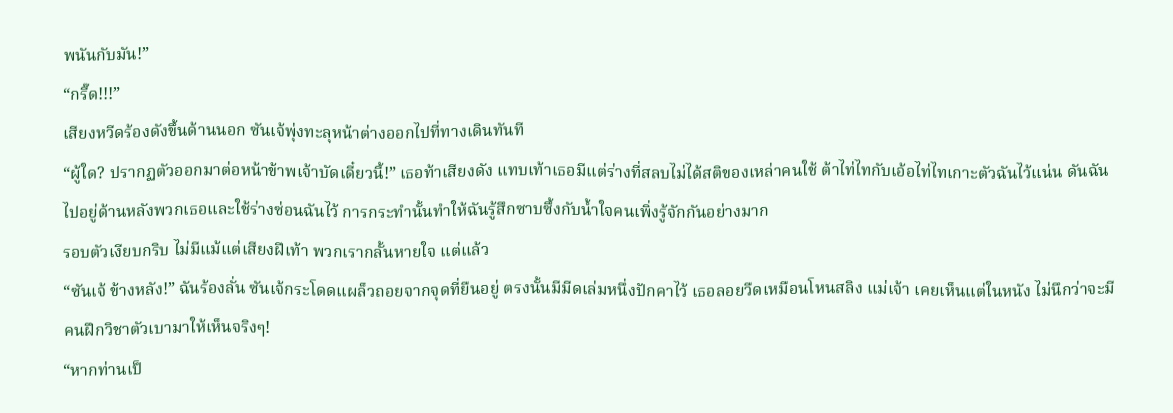พนันกับมัน!”
“กรี๊ด!!!”
เสียงหวีดร้องดังขึ้นด้านนอก ซันเจ้พุ่งทะลุหน้าต่างออกไปที่ทางเดินทันที
“ผู้ใด? ปรากฏตัวออกมาต่อหน้าข้าพเจ้าบัดเดี๋ยวนี้!” เธอท้าเสียงดัง แทบเท้าเธอมีแต่ร่างที่สลบไม่ได้สติของเหล่าคนใช้ ต้าไท่ไทกับเอ้อไท่ไทเกาะตัวฉันไว้แน่น ดันฉันไปอยู่ด้านหลังพวกเธอและใช้ร่างซ่อนฉันไว้ การกระทำนั้นทำให้ฉันรู้สึกซาบซึ้งกับน้ำใจคนเพิ่งรู้จักกันอย่างมาก
รอบตัวเงียบกริบ ไม่มีแม้แต่เสียงฝีเท้า พวกเรากลั้นหายใจ แต่แล้ว
“ซันเจ้ ข้างหลัง!” ฉันร้องลั่น ซันเจ้กระโดดแผล็วถอยจากจุดที่ยืนอยู่ ตรงนั้นมีมีดเล่มหนึ่งปักคาไว้ เธอลอยวืดเหมือนโหนสลิง แม่เจ้า เคยเห็นแต่ในหนัง ไม่นึกว่าจะมีคนฝึกวิชาตัวเบามาให้เห็นจริงๆ!
“หากท่านเป็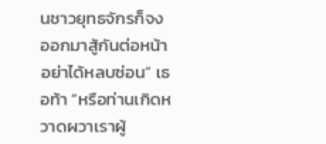นชาวยุทธจักรก็จงออกมาสู้กันต่อหน้า อย่าได้หลบซ่อน” เธอท้า “หรือท่านเกิดหวาดผวาเราผู้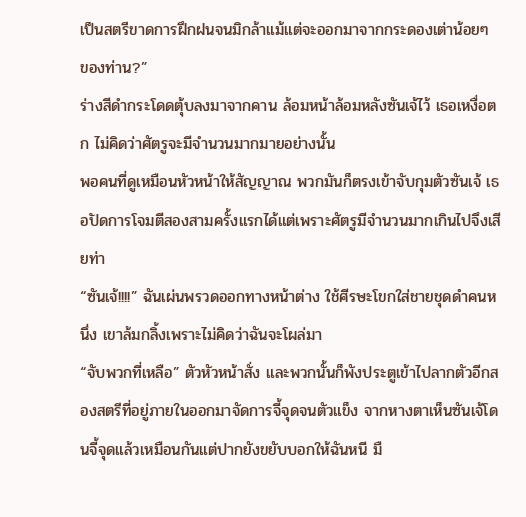เป็นสตรีขาดการฝึกฝนจนมิกล้าแม้แต่จะออกมาจากกระดองเต่าน้อยๆ ของท่าน?”
ร่างสีดำกระโดดตุ้บลงมาจากคาน ล้อมหน้าล้อมหลังซันเจ้ไว้ เธอเหงื่อตก ไม่คิดว่าศัตรูจะมีจำนวนมากมายอย่างนั้น
พอคนที่ดูเหมือนหัวหน้าให้สัญญาณ พวกมันก็ตรงเข้าจับกุมตัวซันเจ้ เธอปัดการโจมตีสองสามครั้งแรกได้แต่เพราะศัตรูมีจำนวนมากเกินไปจึงเสียท่า
“ซันเจ้!!!!” ฉันเผ่นพรวดออกทางหน้าต่าง ใช้ศีรษะโขกใส่ชายชุดดำคนหนึ่ง เขาล้มกลิ้งเพราะไม่คิดว่าฉันจะโผล่มา
“จับพวกที่เหลือ” ตัวหัวหน้าสั่ง และพวกนั้นก็พังประตูเข้าไปลากตัวอีกสองสตรีที่อยู่ภายในออกมาจัดการจี้จุดจนตัวแข็ง จากหางตาเห็นซันเจ้โดนจี้จุดแล้วเหมือนกันแต่ปากยังขยับบอกให้ฉันหนี มื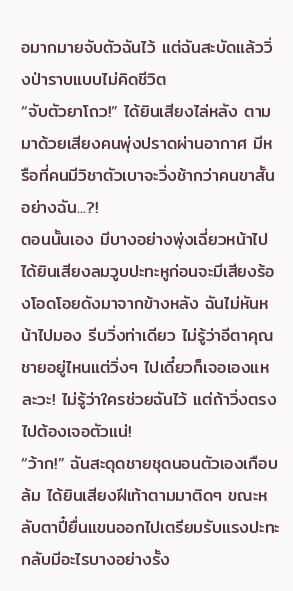อมากมายจับตัวฉันไว้ แต่ฉันสะบัดแล้ววิ่งป่าราบแบบไม่คิดชีวิต
“จับตัวยาโถว!” ได้ยินเสียงไล่หลัง ตามมาด้วยเสียงคนพุ่งปราดผ่านอากาศ มีหรือที่คนมีวิชาตัวเบาจะวิ่งช้ากว่าคนขาสั้นอย่างฉัน...?!
ตอนนั้นเอง มีบางอย่างพุ่งเฉี่ยวหน้าไป ได้ยินเสียงลมวูบปะทะหูก่อนจะมีเสียงร้องโอดโอยดังมาจากข้างหลัง ฉันไม่หันหน้าไปมอง รีบวิ่งท่าเดียว ไม่รู้ว่าอีตาคุณชายอยู่ไหนแต่วิ่งๆ ไปเดี๋ยวก็เจอเองแหละวะ! ไม่รู้ว่าใครช่วยฉันไว้ แต่ถ้าวิ่งตรงไปต้องเจอตัวแน่!
“ว้าก!” ฉันสะดุดชายชุดนอนตัวเองเกือบล้ม ได้ยินเสียงฝีเท้าตามมาติดๆ ขณะหลับตาปี๋ยื่นแขนออกไปเตรียมรับแรงปะทะกลับมีอะไรบางอย่างรั้ง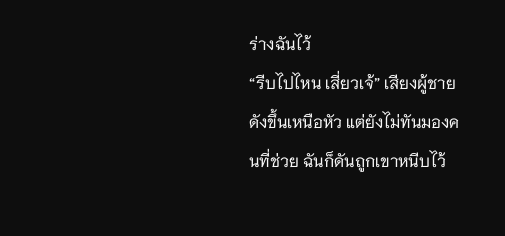ร่างฉันไว้
“รีบไปไหน เสี่ยวเจ้” เสียงผู้ชายดังขึ้นเหนือหัว แต่ยังไม่ทันมองคนที่ช่วย ฉันก็ดันถูกเขาหนีบไว้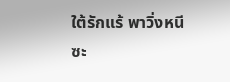ใต้รักแร้ พาวิ่งหนีซะ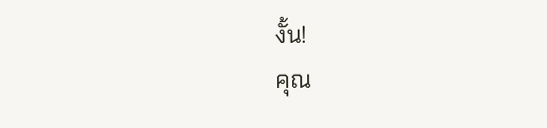งั้น!
คุณ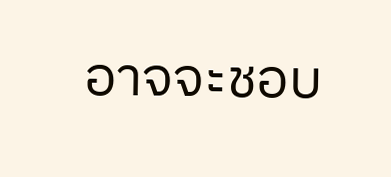อาจจะชอบ